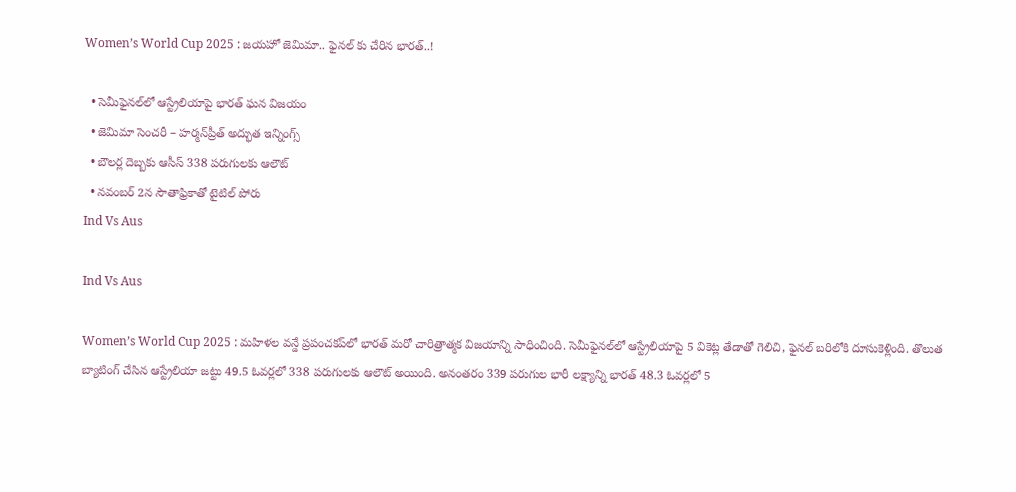Women’s World Cup 2025 : జయహో జెమిమా.. ఫైనల్ కు చేరిన భారత్..!

  • సెమీఫైనల్‌లో ఆస్ట్రేలియాపై భారత్‌ ఘన విజయం
  • జెమిమా సెంచరీ – హర్మన్‌ప్రీత్‌ అద్భుత ఇన్నింగ్స్‌
  • బౌలర్ల దెబ్బకు ఆసీస్‌ 338 పరుగులకు ఆలౌట్‌
  • నవంబర్‌ 2న సౌతాఫ్రికాతో టైటిల్‌ పోరు
Ind Vs Aus

Ind Vs Aus

Women’s World Cup 2025 : మహిళల వన్డే ప్రపంచకప్‌లో భారత్‌ మరో చారిత్రాత్మక విజయాన్ని సాధించింది. సెమీఫైనల్‌లో ఆస్ట్రేలియాపై 5 వికెట్ల తేడాతో గెలిచి, ఫైనల్‌ బరిలోకి దూసుకెళ్లింది. తొలుత బ్యాటింగ్ చేసిన ఆస్ట్రేలియా జట్టు 49.5 ఓవర్లలో 338 పరుగులకు ఆలౌట్‌ అయింది. అనంతరం 339 పరుగుల భారీ లక్ష్యాన్ని భారత్‌ 48.3 ఓవర్లలో 5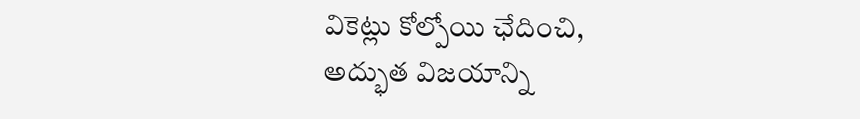వికెట్లు కోల్పోయి ఛేదించి, అద్భుత విజయాన్ని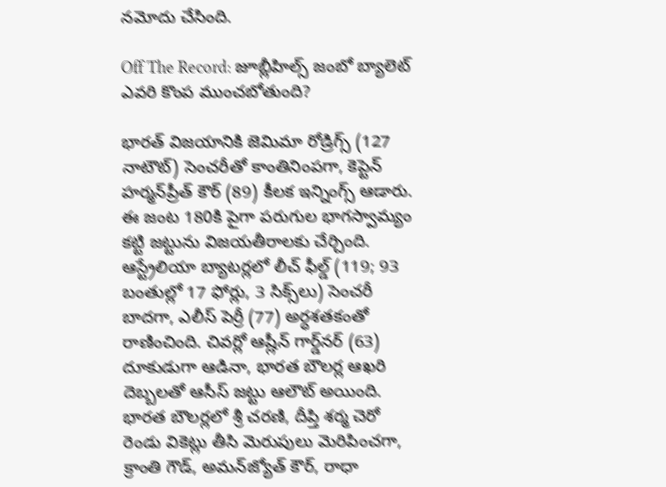నమోదు చేసింది.

Off The Record: జూబ్లీహిల్స్ జంబో బ్యాలెట్ ఎవరి కొంప ముంచబోతుంది?

భారత్ విజయానికి జెమిమా రోడ్రిగ్స్‌ (127 నాటౌట్‌) సెంచరీతో కాంతినింపగా, కెప్టెన్ హర్మన్‌ప్రీత్‌ కౌర్‌ (89) కీలక ఇన్నింగ్స్‌ ఆడారు. ఈ జంట 180కి పైగా పరుగుల భాగస్వామ్యం కట్టి జట్టును విజయతీరాలకు చేర్చింది. ఆస్ట్రేలియా బ్యాటర్లలో లీచ్ ఫీల్డ్ (119; 93 బంతుల్లో 17 ఫోర్లు, 3 సిక్స్‌లు) సెంచరీ బాదగా, ఎలీస్ పెర్రీ (77) అర్ధశతకంతో రాణించింది. చివర్లో ఆష్లీన్ గార్డ్‌నర్‌ (63) దూకుడుగా ఆడినా, భారత బౌలర్ల ఆఖరి దెబ్బలతో ఆసీస్‌ జట్టు ఆలౌట్ అయింది. భారత బౌలర్లలో శ్రీ చరణి, దీప్తి శర్మ చెరో రెండు వికెట్లు తీసి మెరుపులు మెరిపించగా, క్రాంతి గౌడ్‌, అమన్‌జ్యోత్ కౌర్‌, రాధా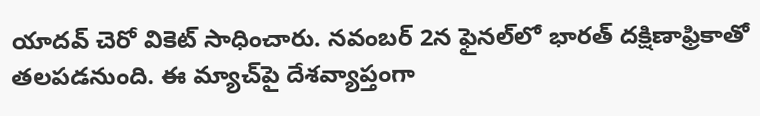యాదవ్ చెరో వికెట్‌ సాధించారు. నవంబర్‌ 2న ఫైనల్‌లో భారత్‌ దక్షిణాఫ్రికాతో తలపడనుంది. ఈ మ్యాచ్‌పై దేశవ్యాప్తంగా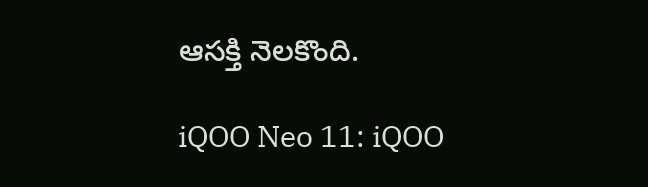ఆసక్తి నెలకొంది.

iQOO Neo 11: iQOO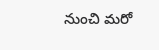నుంచి మరో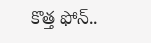కొత్త ఫోన్..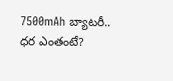7500mAh బ్యాటరీ.. ధర ఎంతంటే?